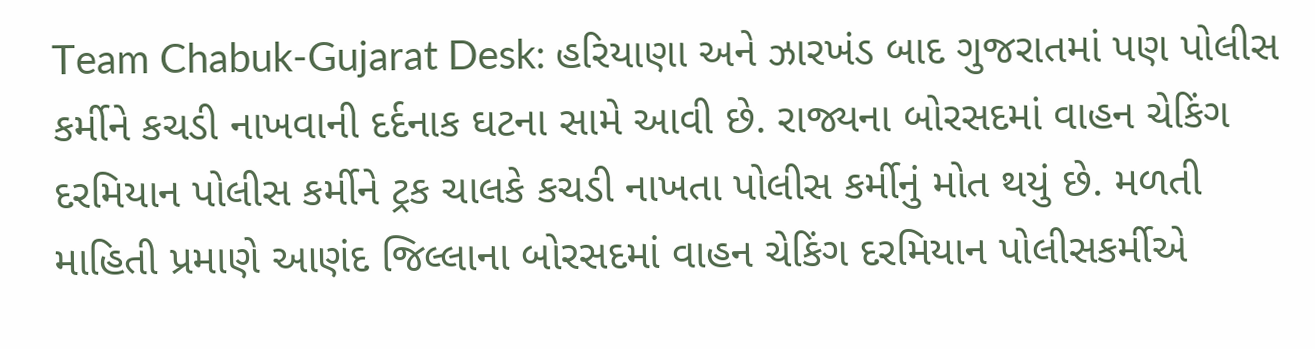Team Chabuk-Gujarat Desk: હરિયાણા અને ઝારખંડ બાદ ગુજરાતમાં પણ પોલીસ કર્મીને કચડી નાખવાની દર્દનાક ઘટના સામે આવી છે. રાજ્યના બોરસદમાં વાહન ચેકિંગ દરમિયાન પોલીસ કર્મીને ટ્રક ચાલકે કચડી નાખતા પોલીસ કર્મીનું મોત થયું છે. મળતી માહિતી પ્રમાણે આણંદ જિલ્લાના બોરસદમાં વાહન ચેકિંગ દરમિયાન પોલીસકર્મીએ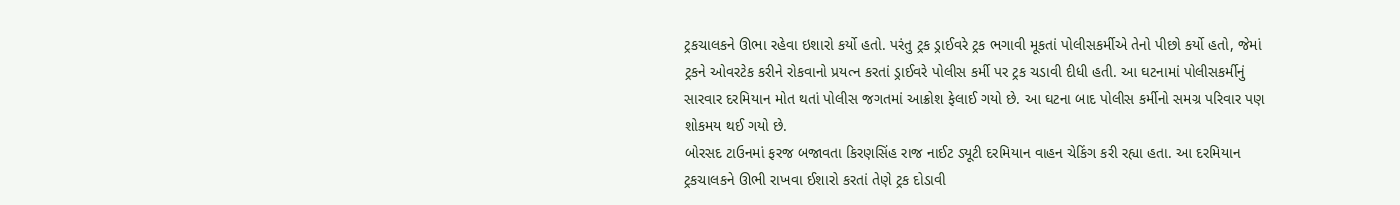ટ્રકચાલકને ઊભા રહેવા ઇશારો કર્યો હતો. પરંતુ ટ્રક ડ્રાઈવરે ટ્રક ભગાવી મૂકતાં પોલીસકર્મીએ તેનો પીછો કર્યો હતો, જેમાં ટ્રકને ઓવરટેક કરીને રોકવાનો પ્રયત્ન કરતાં ડ્રાઈવરે પોલીસ કર્મી પર ટ્રક ચડાવી દીધી હતી. આ ઘટનામાં પોલીસકર્મીનું સારવાર દરમિયાન મોત થતાં પોલીસ જગતમાં આક્રોશ ફેલાઈ ગયો છે. આ ઘટના બાદ પોલીસ કર્મીનો સમગ્ર પરિવાર પણ શોકમય થઈ ગયો છે.
બોરસદ ટાઉનમાં ફરજ બજાવતા કિરણસિંહ રાજ નાઈટ ડ્યૂટી દરમિયાન વાહન ચેકિંગ કરી રહ્યા હતા. આ દરમિયાન ટ્રકચાલકને ઊભી રાખવા ઈશારો કરતાં તેણે ટ્રક દોડાવી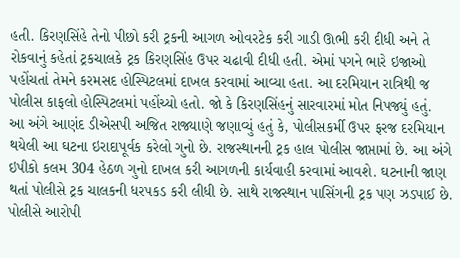હતી. કિરણસિંહે તેનો પીછો કરી ટ્રકની આગળ ઓવરટેક કરી ગાડી ઊભી કરી દીધી અને તે રોકવાનું કહેતાં ટ્રકચાલકે ટ્રક કિરણસિંહ ઉપર ચઢાવી દીધી હતી. એમાં પગને ભારે ઇજાઓ પહોંચતાં તેમને કરમસદ હોસ્પિટલમાં દાખલ કરવામાં આવ્યા હતા. આ દરમિયાન રાત્રિથી જ પોલીસ કાફલો હોસ્પિટલમાં પહોંચ્યો હતો. જો કે કિરણસિંહનું સારવારમાં મોત નિપજ્યું હતું.
આ અંગે આણંદ ડીએસપી અજિત રાજ્યાણે જણાવ્યું હતું કે, પોલીસકર્મી ઉપર ફરજ દરમિયાન થયેલી આ ઘટના ઇરાદાપૂર્વક કરેલો ગુનો છે. રાજસ્થાનની ટ્રક હાલ પોલીસ જાપ્તામાં છે. આ અંગે ઇપીકો કલમ 304 હેઠળ ગુનો દાખલ કરી આગળની કાર્યવાહી કરવામાં આવશે. ઘટનાની જાણ થતાં પોલીસે ટ્રક ચાલકની ધરપકડ કરી લીધી છે. સાથે રાજસ્થાન પાસિંગની ટ્રક પણ ઝડપાઈ છે. પોલીસે આરોપી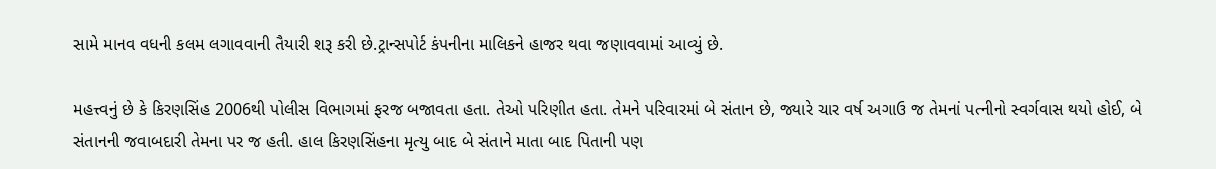સામે માનવ વધની કલમ લગાવવાની તૈયારી શરૂ કરી છે.ટ્રાન્સપોર્ટ કંપનીના માલિકને હાજર થવા જણાવવામાં આવ્યું છે.

મહત્ત્વનું છે કે કિરણસિંહ 2006થી પોલીસ વિભાગમાં ફરજ બજાવતા હતા. તેઓ પરિણીત હતા. તેમને પરિવારમાં બે સંતાન છે, જ્યારે ચાર વર્ષ અગાઉ જ તેમનાં પત્નીનો સ્વર્ગવાસ થયો હોઈ, બે સંતાનની જવાબદારી તેમના પર જ હતી. હાલ કિરણસિંહના મૃત્યુ બાદ બે સંતાને માતા બાદ પિતાની પણ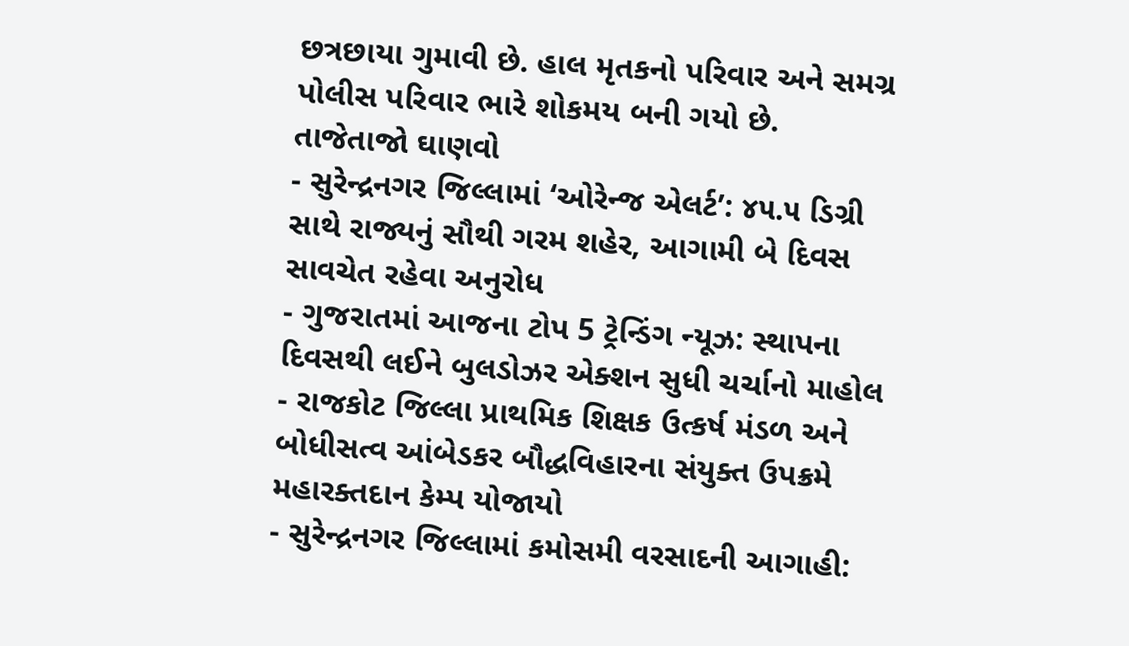છત્રછાયા ગુમાવી છે. હાલ મૃતકનો પરિવાર અને સમગ્ર પોલીસ પરિવાર ભારે શોકમય બની ગયો છે.
તાજેતાજો ઘાણવો
- સુરેન્દ્રનગર જિલ્લામાં ‘ઓરેન્જ એલર્ટ’: ૪૫.૫ ડિગ્રી સાથે રાજ્યનું સૌથી ગરમ શહેર, આગામી બે દિવસ સાવચેત રહેવા અનુરોધ
- ગુજરાતમાં આજના ટોપ 5 ટ્રેન્ડિંગ ન્યૂઝ: સ્થાપના દિવસથી લઈને બુલડોઝર એક્શન સુધી ચર્ચાનો માહોલ
- રાજકોટ જિલ્લા પ્રાથમિક શિક્ષક ઉત્કર્ષ મંડળ અને બોધીસત્વ આંબેડકર બૌદ્ધવિહારના સંયુક્ત ઉપક્રમે મહારક્તદાન કેમ્પ યોજાયો
- સુરેન્દ્રનગર જિલ્લામાં કમોસમી વરસાદની આગાહી: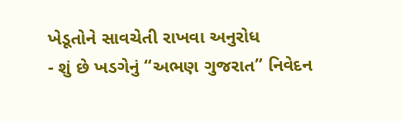ખેડૂતોને સાવચેતી રાખવા અનુરોધ
- શું છે ખડગેનું “અભણ ગુજરાત” નિવેદન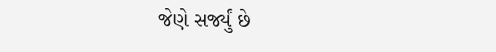જેણે સર્જ્યું છે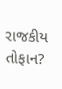રાજકીય તોફાન?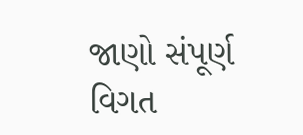જાણો સંપૂર્ણ વિગત